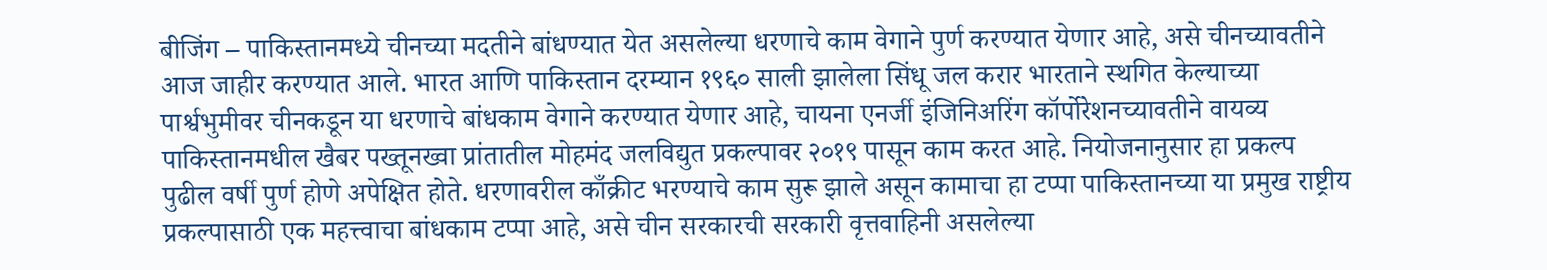बीजिंग – पाकिस्तानमध्ये चीनच्या मदतीने बांधण्यात येत असलेल्या धरणाचे काम वेगाने पुर्ण करण्यात येणार आहे, असे चीनच्यावतीने आज जाहीर करण्यात आले. भारत आणि पाकिस्तान दरम्यान १९६० साली झालेला सिंधू जल करार भारताने स्थगित केल्याच्या पार्श्वभुमीवर चीनकडून या धरणाचे बांधकाम वेगाने करण्यात येणार आहे, चायना एनर्जी इंजिनिअरिंग कॉर्पोरेशनच्यावतीने वायव्य पाकिस्तानमधील खैबर पख्तूनख्वा प्रांतातील मोहमंद जलविद्युत प्रकल्पावर २०१९ पासून काम करत आहे. नियोजनानुसार हा प्रकल्प पुढील वर्षी पुर्ण होणे अपेक्षित होते. धरणावरील काँक्रीट भरण्याचे काम सुरू झाले असून कामाचा हा टप्पा पाकिस्तानच्या या प्रमुख राष्ट्रीय प्रकल्पासाठी एक महत्त्वाचा बांधकाम टप्पा आहे, असे चीन सरकारची सरकारी वृत्तवाहिनी असलेल्या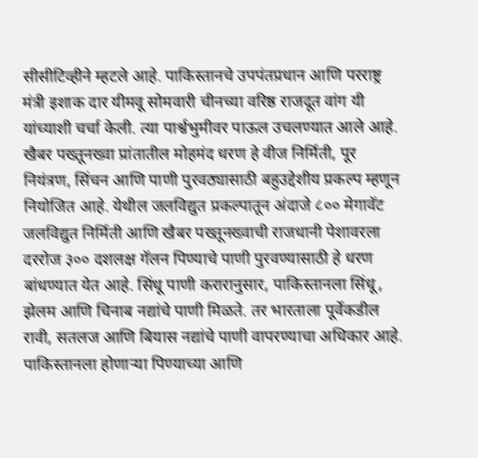सीसीटिव्हीने म्हटले आहे. पाकिस्तानचे उपपंतप्रधान आणि परराष्ट्र मंत्री इशाक दार यीमवू सोमवारी चीनच्या वरिष्ठ राजदूत वांग यी यांच्याशी चर्चा केली. त्या पार्श्वभुमीवर पाऊल उचलण्यात आले आहे. खैबर पख्तूनख्वा प्रांतातील मोहमंद धरण हे वीज निर्मिती, पूर नियंत्रण, सिंचन आणि पाणी पुरवठ्यासाठी बहुउद्देशीय प्रकल्प म्हणून नियोजित आहे. येथील जलविद्युत प्रकल्पातून अंदाजे ८०० मेगावॅट जलविद्युत निर्मिती आणि खैबर पख्तूनख्वाची राजधानी पेशावरला दररोज ३०० दशलक्ष गॅलन पिण्याचे पाणी पुरवण्यासाठी हे धरण बांधण्यात येत आहे. सिंधू पाणी करारानुसार, पाकिस्तानला सिंधू, झेलम आणि चिनाब नद्यांचे पाणी मिळते. तर भारताला पूर्वेकडील रावी, सतलज आणि बियास नद्यांचे पाणी वापरण्याचा अधिकार आहे. पाकिस्तानला होणाऱ्या पिण्याच्या आणि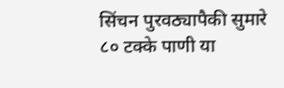सिंचन पुरवठ्यापैकी सुमारे ८० टक्के पाणी या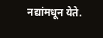नद्यांमधून येते.